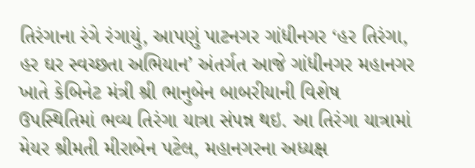તિરંગાના રંગે રંગાયું, આપણું પાટનગર ગાંધીનગર ‘હર તિરંગા, હર ઘર સ્વચ્છતા અભિયાન’ અંતર્ગત આજે ગાંધીનગર મહાનગર ખાતે કેબિનેટ મંત્રી શ્રી ભાનુબેન બાબરીયાની વિશેષ ઉપસ્થિતિમાં ભવ્ય તિરંગા યાત્રા સંપન્ન થઇ. આ તિરંગા યાત્રામાં મેયર શ્રીમતી મીરાબેન પટેલ, મહાનગરના અધ્યક્ષ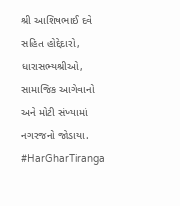શ્રી આશિષભાઈ દવે સહિત હોદ્દેદારો, ધારાસભ્યશ્રીઓ, સામાજિક આગેવાનો અને મોટી સંખ્યામાં નગરજનો જોડાયા. #HarGharTiranga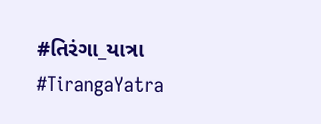#તિરંગા_યાત્રા #TirangaYatra